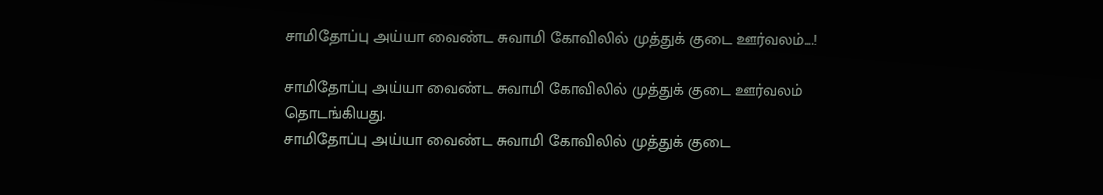சாமிதோப்பு அய்யா வைண்ட சுவாமி கோவிலில் முத்துக் குடை ஊர்வலம்....!

சாமிதோப்பு அய்யா வைண்ட சுவாமி கோவிலில் முத்துக் குடை ஊர்வலம் தொடங்கியது.
சாமிதோப்பு அய்யா வைண்ட சுவாமி கோவிலில் முத்துக் குடை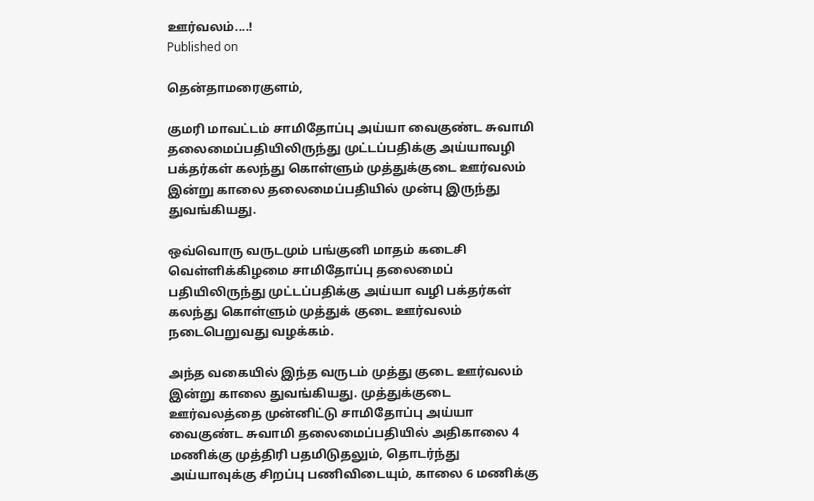ஊர்வலம்....!
Published on

தென்தாமரைகுளம்,

குமரி மாவட்டம் சாமிதோப்பு அய்யா வைகுண்ட சுவாமி தலைமைப்பதியிலிருந்து முட்டப்பதிக்கு அய்யாவழி பக்தர்கள் கலந்து கொள்ளும் முத்துக்குடை ஊர்வலம் இன்று காலை தலைமைப்பதியில் முன்பு இருந்து துவங்கியது.

ஒவ்வொரு வருடமும் பங்குனி மாதம் கடைசி வெள்ளிக்கிழமை சாமிதோப்பு தலைமைப் பதியிலிருந்து முட்டப்பதிக்கு அய்யா வழி பக்தர்கள் கலந்து கொள்ளும் முத்துக் குடை ஊர்வலம் நடைபெறுவது வழக்கம்.

அந்த வகையில் இந்த வருடம் முத்து குடை ஊர்வலம் இன்று காலை துவங்கியது. முத்துக்குடை ஊர்வலத்தை முன்னிட்டு சாமிதோப்பு அய்யா வைகுண்ட சுவாமி தலைமைப்பதியில் அதிகாலை 4 மணிக்கு முத்திரி பதமிடுதலும், தொடர்ந்து அய்யாவுக்கு சிறப்பு பணிவிடையும், காலை 6 மணிக்கு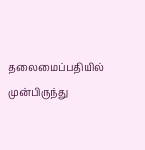தலைமைப்பதியில் முன்பிருந்து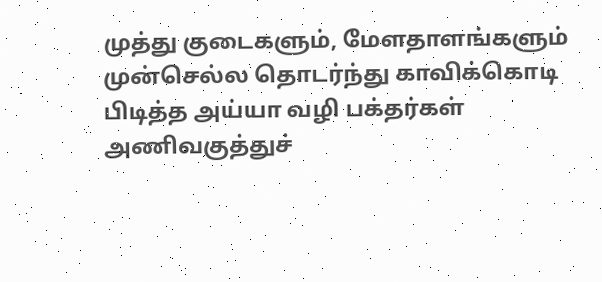முத்து குடைகளும், மேளதாளங்களும் முன்செல்ல தொடர்ந்து காவிக்கொடி பிடித்த அய்யா வழி பக்தர்கள் அணிவகுத்துச்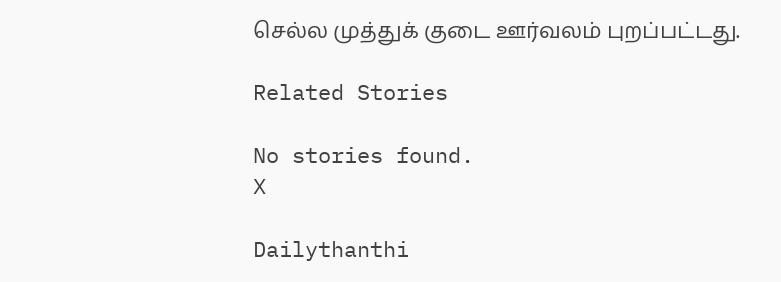செல்ல முத்துக் குடை ஊர்வலம் புறப்பட்டது.

Related Stories

No stories found.
X

Dailythanthi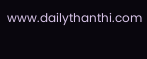www.dailythanthi.com